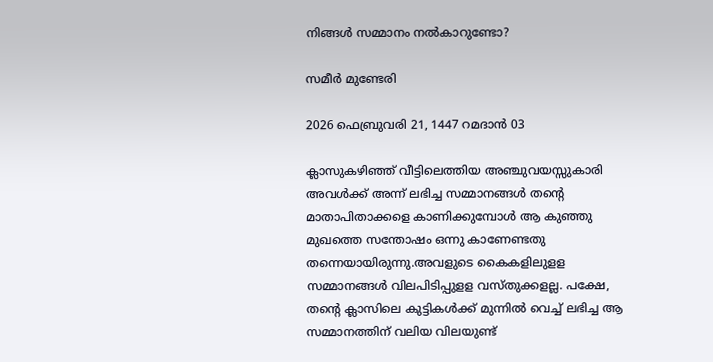നിങ്ങൾ സമ്മാനം നൽകാറുണ്ടോ?

സമീർ മുണ്ടേരി

2026 ഫെബ്രുവരി 21, 1447 റമദാൻ 03

ക്ലാസുകഴിഞ്ഞ് വീട്ടിലെത്തിയ അഞ്ചുവയസ്സുകാരി അവൾക്ക് അന്ന് ലഭിച്ച സമ്മാനങ്ങൾ തന്റെ മാതാപിതാക്കളെ കാണിക്കുമ്പോൾ ആ കുഞ്ഞു മുഖത്തെ സന്തോഷം ഒന്നു കാണേണ്ടതു തന്നെയായിരുന്നു.അവളുടെ കൈകളിലുളള സമ്മാനങ്ങൾ വിലപിടിപ്പുളള വസ്തുക്കളല്ല. പക്ഷേ, തന്റെ ക്ലാസിലെ കുട്ടികൾക്ക് മുന്നിൽ വെച്ച് ലഭിച്ച ആ സമ്മാനത്തിന് വലിയ വിലയുണ്ട്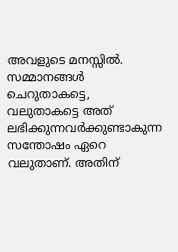അവളുടെ മനസ്സിൽ. സമ്മാനങ്ങൾ ചെറുതാകട്ടെ, വലുതാകട്ടെ അത് ലഭിക്കുന്നവർക്കുണ്ടാകുന്ന സന്തോഷം ഏറെ വലുതാണ്. അതിന്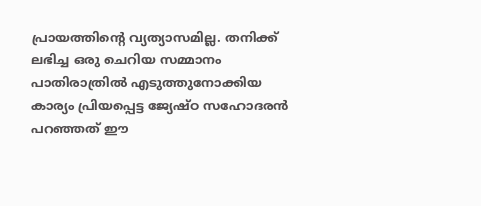പ്രായത്തിന്റെ വ്യത്യാസമില്ല. തനിക്ക് ലഭിച്ച ഒരു ചെറിയ സമ്മാനം പാതിരാത്രിൽ എടുത്തുനോക്കിയ കാര്യം പ്രിയപ്പെട്ട ജ്യേഷ്ഠ സഹോദരൻ പറഞ്ഞത് ഈ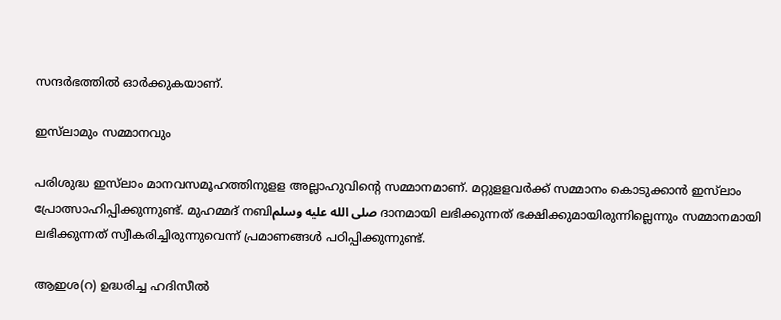സന്ദർഭത്തിൽ ഓർക്കുകയാണ്.

ഇസ്‌ലാമും സമ്മാനവും

പരിശുദ്ധ ഇസ്‌ലാം മാനവസമൂഹത്തിനുളള അല്ലാഹുവിന്റെ സമ്മാനമാണ്. മറ്റുളളവർക്ക് സമ്മാനം കൊടുക്കാൻ ഇസ്‌ലാം പ്രോത്സാഹിപ്പിക്കുന്നുണ്ട്. മുഹമ്മദ് നബിصلى الله عليه وسلم ദാനമായി ലഭിക്കുന്നത് ഭക്ഷിക്കുമായിരുന്നില്ലെന്നും സമ്മാനമായി ലഭിക്കുന്നത് സ്വീകരിച്ചിരുന്നുവെന്ന് പ്രമാണങ്ങൾ പഠിപ്പിക്കുന്നുണ്ട്.

ആഇശ(റ) ഉദ്ധരിച്ച ഹദിസീൽ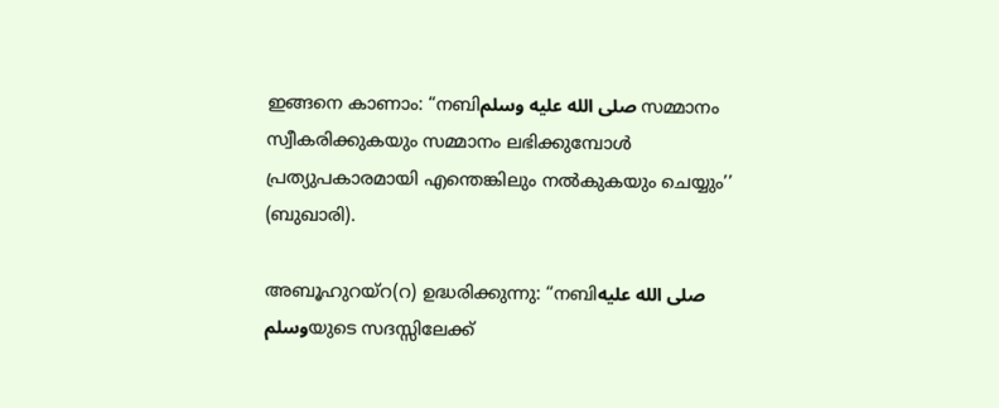ഇങ്ങനെ കാണാം: “നബിصلى الله عليه وسلم സമ്മാനം സ്വീകരിക്കുകയും സമ്മാനം ലഭിക്കുമ്പോൾ പ്രത്യുപകാരമായി എന്തെങ്കിലും നൽകുകയും ചെയ്യും’’ (ബുഖാരി).

അബൂഹുറയ്‌റ(റ) ഉദ്ധരിക്കുന്നു: “നബിصلى الله عليه وسلمയുടെ സദസ്സിലേക്ക്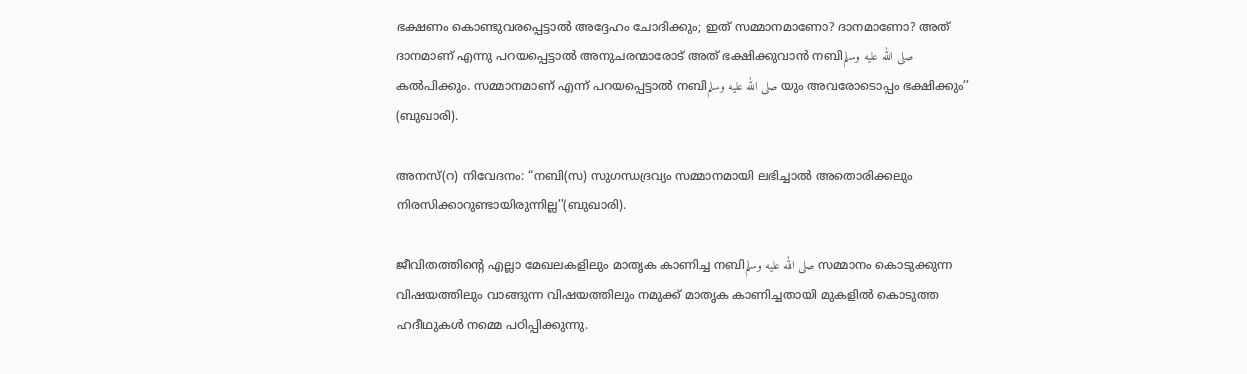ഭക്ഷണം കൊണ്ടുവരപ്പെട്ടാൽ അദ്ദേഹം ചോദിക്കും; ഇത് സമ്മാനമാണോ? ദാനമാണോ? അത് ദാനമാണ് എന്നു പറയപ്പെട്ടാൽ അനുചരന്മാരോട് അത് ഭക്ഷിക്കുവാൻ നബിصلى الله عليه وسلم കൽപിക്കും. സമ്മാനമാണ് എന്ന് പറയപ്പെട്ടാൽ നബിصلى الله عليه وسلم യും അവരോടൊപ്പം ഭക്ഷിക്കും’’ (ബുഖാരി).

അനസ്(റ) നിവേദനം: “നബി(സ) സുഗന്ധദ്രവ്യം സമ്മാനമായി ലഭിച്ചാൽ അതൊരിക്കലും നിരസിക്കാറുണ്ടായിരുന്നില്ല’’(ബുഖാരി).

ജീവിതത്തിന്റെ എല്ലാ മേഖലകളിലും മാതൃക കാണിച്ച നബിصلى الله عليه وسلم സമ്മാനം കൊടുക്കുന്ന വിഷയത്തിലും വാങ്ങുന്ന വിഷയത്തിലും നമുക്ക് മാതൃക കാണിച്ചതായി മുകളിൽ കൊടുത്ത ഹദീഥുകൾ നമ്മെ പഠിപ്പിക്കുന്നു.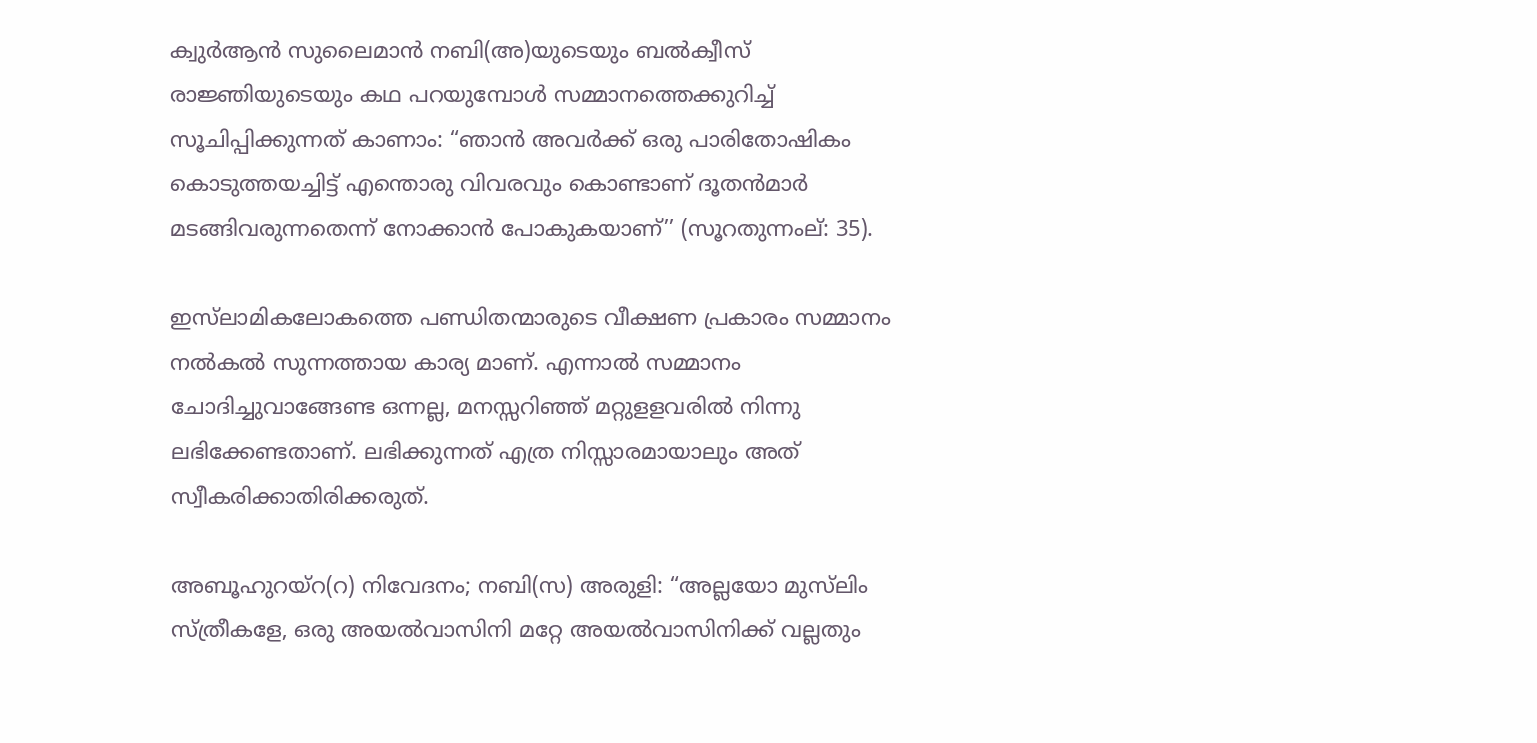ക്വുർആൻ സുലൈമാൻ നബി(അ)യുടെയും ബൽക്വീസ് രാജ്ഞിയുടെയും കഥ പറയുമ്പോൾ സമ്മാനത്തെക്കുറിച്ച് സൂചിപ്പിക്കുന്നത് കാണാം: “ഞാൻ അവർക്ക് ഒരു പാരിതോഷികം കൊടുത്തയച്ചിട്ട് എന്തൊരു വിവരവും കൊണ്ടാണ് ദൂതൻമാർ മടങ്ങിവരുന്നതെന്ന് നോക്കാൻ പോകുകയാണ്’’ (സൂറതുന്നംല്: 35).

ഇസ്‌ലാമികലോകത്തെ പണ്ഡിതന്മാരുടെ വീക്ഷണ പ്രകാരം സമ്മാനം നൽകൽ സുന്നത്തായ കാര്യ മാണ്. എന്നാൽ സമ്മാനം ചോദിച്ചുവാങ്ങേണ്ട ഒന്നല്ല, മനസ്സറിഞ്ഞ് മറ്റുളളവരിൽ നിന്നു ലഭിക്കേണ്ടതാണ്. ലഭിക്കുന്നത് എത്ര നിസ്സാരമായാലും അത് സ്വീകരിക്കാതിരിക്കരുത്.

അബൂഹുറയ്‌റ(റ) നിവേദനം; നബി(സ) അരുളി: “അല്ലയോ മുസ്‌ലിം സ്ത്രീകളേ, ഒരു അയൽവാസിനി മറ്റേ അയൽവാസിനിക്ക് വല്ലതും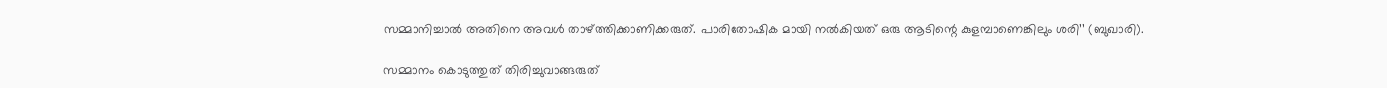സമ്മാനിച്ചാൽ അതിനെ അവൾ താഴ്ത്തിക്കാണിക്കരുത്. പാരിതോഷിക മായി നൽകിയത് ഒരു ആടിന്റെ കുളമ്പാണെങ്കിലും ശരി’’ (ബുഖാരി).

സമ്മാനം കൊടുത്തുത് തിരിച്ചുവാങ്ങരുത്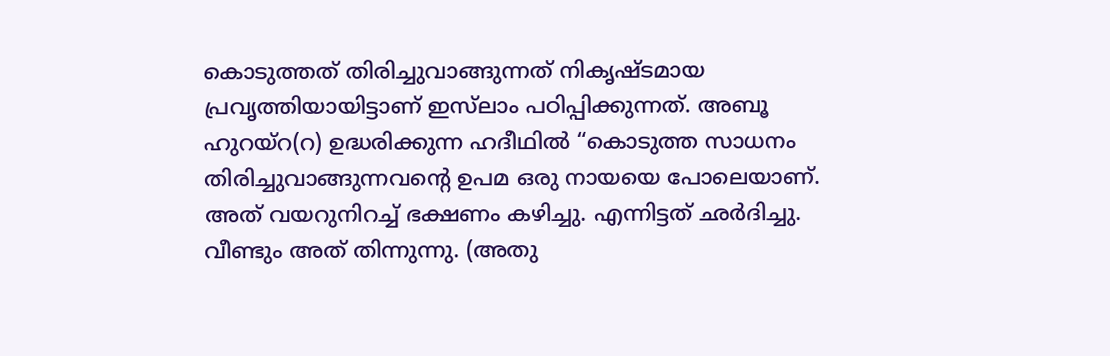കൊടുത്തത് തിരിച്ചുവാങ്ങുന്നത് നികൃഷ്ടമായ പ്രവൃത്തിയായിട്ടാണ് ഇസ്‌ലാം പഠിപ്പിക്കുന്നത്. അബൂ ഹുറയ്‌റ(റ) ഉദ്ധരിക്കുന്ന ഹദീഥിൽ “കൊടുത്ത സാധനം തിരിച്ചുവാങ്ങുന്നവന്റെ ഉപമ ഒരു നായയെ പോലെയാണ്. അത് വയറുനിറച്ച് ഭക്ഷണം കഴിച്ചു. എന്നിട്ടത് ഛർദിച്ചു. വീണ്ടും അത് തിന്നുന്നു. (അതു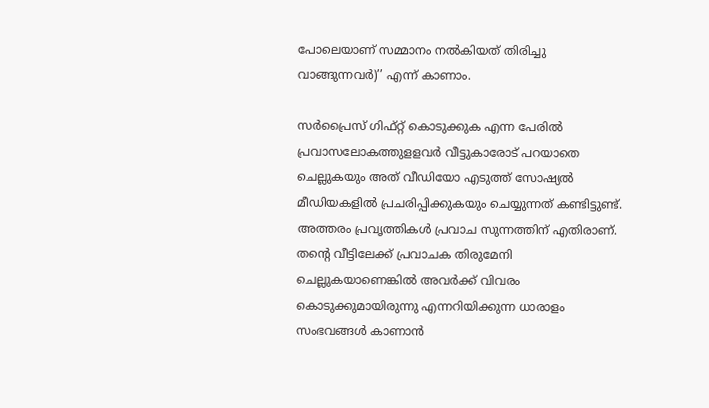പോലെയാണ് സമ്മാനം നൽകിയത് തിരിച്ചു വാങ്ങുന്നവർ)’’ എന്ന് കാണാം.

സർപ്രൈസ് ഗിഫ്റ്റ് കൊടുക്കുക എന്ന പേരിൽ പ്രവാസലോകത്തുളളവർ വീട്ടുകാരോട് പറയാതെ ചെല്ലുകയും അത് വീഡിയോ എടുത്ത് സോഷ്യൽ മീഡിയകളിൽ പ്രചരിപ്പിക്കുകയും ചെയ്യുന്നത് കണ്ടിട്ടുണ്ട്. അത്തരം പ്രവൃത്തികൾ പ്രവാച സുന്നത്തിന് എതിരാണ്. തന്റെ വീട്ടിലേക്ക് പ്രവാചക തിരുമേനി ചെല്ലുകയാണെങ്കിൽ അവർക്ക് വിവരം കൊടുക്കുമായിരുന്നു എന്നറിയിക്കുന്ന ധാരാളം സംഭവങ്ങൾ കാണാൻ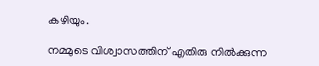കഴിയും.

നമ്മുടെ വിശ്വാസത്തിന് എതിരു നിൽക്കുന്ന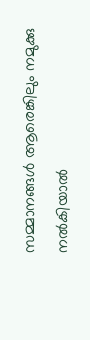സമ്മാനങ്ങൾ ആരെങ്കിലും നമുക്കു നൽകിയാൽ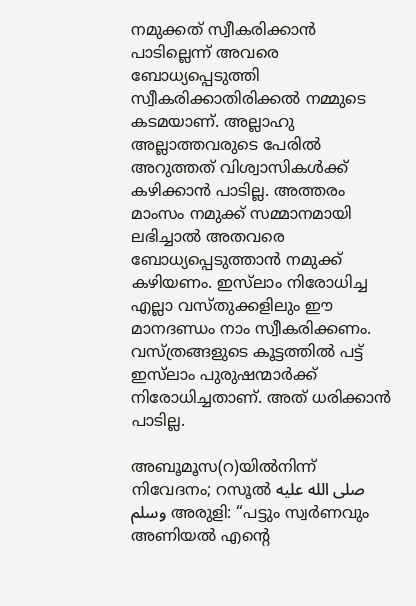നമുക്കത് സ്വീകരിക്കാൻ പാടില്ലെന്ന് അവരെ ബോധ്യപ്പെടുത്തി സ്വീകരിക്കാതിരിക്കൽ നമ്മുടെ കടമയാണ്. അല്ലാഹു അല്ലാത്തവരുടെ പേരിൽ അറുത്തത് വിശ്വാസികൾക്ക് കഴിക്കാൻ പാടില്ല. അത്തരം മാംസം നമുക്ക് സമ്മാനമായി ലഭിച്ചാൽ അതവരെ ബോധ്യപ്പെടുത്താൻ നമുക്ക് കഴിയണം. ഇസ്‌ലാം നിരോധിച്ച എല്ലാ വസ്തുക്കളിലും ഈ മാനദണ്ഡം നാം സ്വീകരിക്കണം. വസ്ത്രങ്ങളുടെ കൂട്ടത്തിൽ പട്ട് ഇസ്‌ലാം പുരുഷന്മാർക്ക് നിരോധിച്ചതാണ്. അത് ധരിക്കാൻ പാടില്ല.

അബൂമൂസ(റ)യിൽനിന്ന് നിവേദനം; റസൂൽ صلى الله عليه وسلم അരുളി: “പട്ടും സ്വർണവും അണിയൽ എന്റെ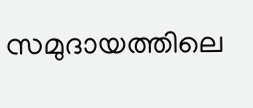സമുദായത്തിലെ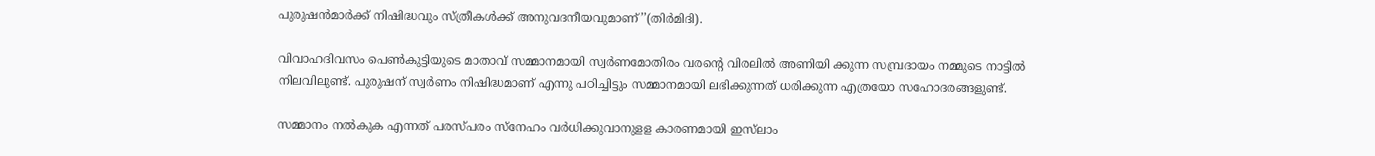പുരുഷൻമാർക്ക് നിഷിദ്ധവും സ്ത്രീകൾക്ക് അനുവദനീയവുമാണ്’’(തിർമിദി).

വിവാഹദിവസം പെൺകുട്ടിയുടെ മാതാവ് സമ്മാനമായി സ്വർണമോതിരം വരന്റെ വിരലിൽ അണിയി ക്കുന്ന സമ്പ്രദായം നമ്മുടെ നാട്ടിൽ നിലവിലുണ്ട്. പുരുഷന് സ്വർണം നിഷിദ്ധമാണ് എന്നു പഠിച്ചിട്ടും സമ്മാനമായി ലഭിക്കുന്നത് ധരിക്കുന്ന എത്രയോ സഹോദരങ്ങളുണ്ട്.

സമ്മാനം നൽകുക എന്നത് പരസ്പരം സ്‌നേഹം വർധിക്കുവാനുളള കാരണമായി ഇസ്‌ലാം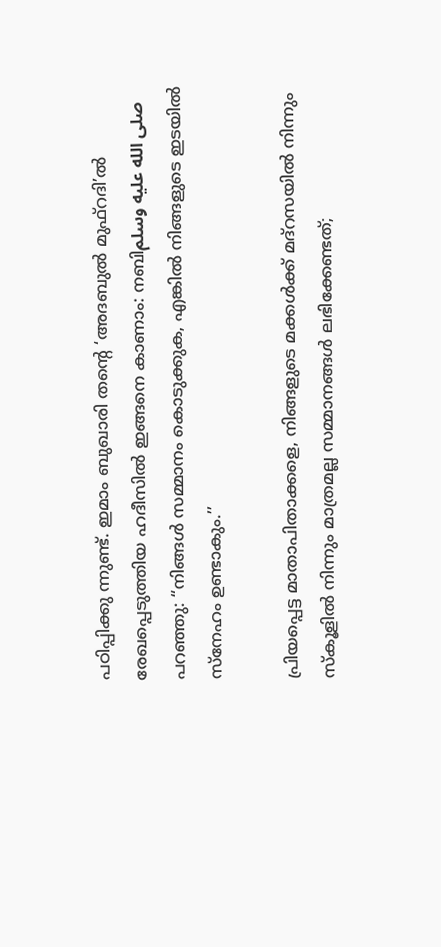പഠിപ്പിക്കു ന്നുണ്ട്. ഇമാം ബുഖാരി തന്റെ ‘അദബുൽ മുഫ്‌റദി’ൽ രേഖപ്പെടുത്തിയ ഹദീസിൽ ഇങ്ങനെ കാണാം: നബിصلى الله عليه وسلم പറഞ്ഞു: “നിങ്ങൾ സമ്മാനം കൊടുക്കുക, എങ്കിൽ നിങ്ങളുടെ ഇടയിൽ സ്‌നേഹം ഉണ്ടാകും.’’

പ്രിയപ്പെട്ട മാതാപിതാക്കളെ, നിങ്ങളുടെ മക്കൾക്ക് മദ്‌റസയിൽ നിന്നും സ്‌കൂളിൽ നിന്നും മാത്രമല്ല സമ്മാനങ്ങൾ ലഭിക്കേണ്ടത്;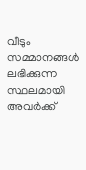വീടും സമ്മാനങ്ങൾ ലഭിക്കുന്ന സ്ഥലമായി അവർക്ക്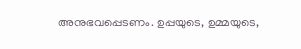അനുഭവപ്പെടണം. ഉപ്പയുടെ, ഉമ്മയുടെ,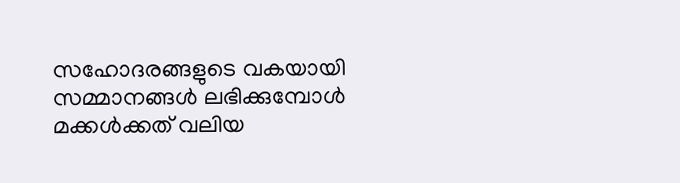സഹോദരങ്ങളുടെ വകയായി സമ്മാനങ്ങൾ ലഭിക്കുമ്പോൾ മക്കൾക്കത് വലിയ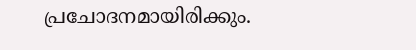പ്രചോദനമായിരിക്കും.